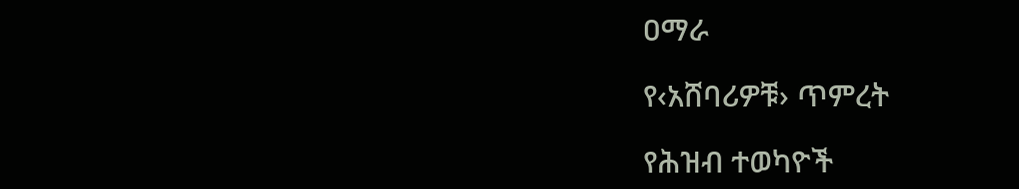ዐማራ

የ‹አሸባሪዎቹ› ጥምረት

የሕዝብ ተወካዮች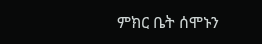ምክር ቤት ሰሞኑን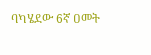ባካሄደው 6ኛ ዐመት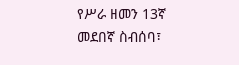የሥራ ዘመን 13ኛ መደበኛ ስብሰባ፣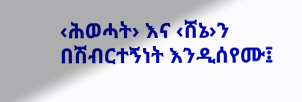‹ሕወሓት› እና ‹ሸኔ›ን በሽብርተኝነት እንዲሰየሙ፤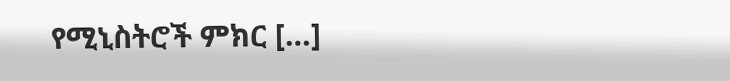የሚኒስትሮች ምክር […]